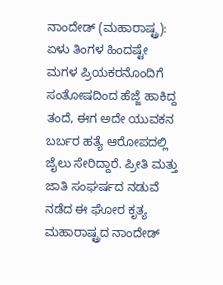ನಾಂದೇಡ್ (ಮಹಾರಾಷ್ಟ್ರ): ಏಳು ತಿಂಗಳ ಹಿಂದಷ್ಟೇ ಮಗಳ ಪ್ರಿಯಕರನೊಂದಿಗೆ ಸಂತೋಷದಿಂದ ಹೆಜ್ಜೆ ಹಾಕಿದ್ದ ತಂದೆ, ಈಗ ಅದೇ ಯುವಕನ ಬರ್ಬರ ಹತ್ಯೆ ಆರೋಪದಲ್ಲಿ ಜೈಲು ಸೇರಿದ್ದಾರೆ. ಪ್ರೀತಿ ಮತ್ತು ಜಾತಿ ಸಂಘರ್ಷದ ನಡುವೆ ನಡೆದ ಈ ಘೋರ ಕೃತ್ಯ ಮಹಾರಾಷ್ಟ್ರದ ನಾಂದೇಡ್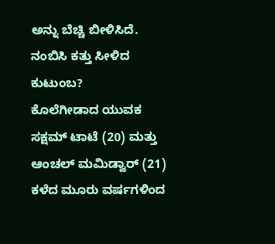ಅನ್ನು ಬೆಚ್ಚಿ ಬೀಳಿಸಿದೆ.
ನಂಬಿಸಿ ಕತ್ತು ಸೀಳಿದ ಕುಟುಂಬ?
ಕೊಲೆಗೀಡಾದ ಯುವಕ ಸಕ್ಷಮ್ ಟಾಟೆ (20) ಮತ್ತು ಆಂಚಲ್ ಮಮಿಡ್ವಾರ್ (21) ಕಳೆದ ಮೂರು ವರ್ಷಗಳಿಂದ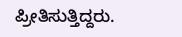ಪ್ರೀತಿಸುತ್ತಿದ್ದರು.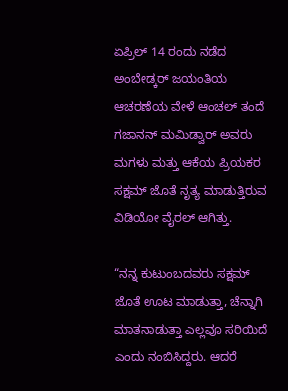ಏಪ್ರಿಲ್ 14 ರಂದು ನಡೆದ ಅಂಬೇಡ್ಕರ್ ಜಯಂತಿಯ ಆಚರಣೆಯ ವೇಳೆ ಆಂಚಲ್ ತಂದೆ ಗಜಾನನ್ ಮಮಿಡ್ವಾರ್ ಅವರು ಮಗಳು ಮತ್ತು ಆಕೆಯ ಪ್ರಿಯಕರ ಸಕ್ಷಮ್ ಜೊತೆ ನೃತ್ಯ ಮಾಡುತ್ತಿರುವ ವಿಡಿಯೋ ವೈರಲ್ ಆಗಿತ್ತು.

“ನನ್ನ ಕುಟುಂಬದವರು ಸಕ್ಷಮ್ ಜೊತೆ ಊಟ ಮಾಡುತ್ತಾ, ಚೆನ್ನಾಗಿ ಮಾತನಾಡುತ್ತಾ ಎಲ್ಲವೂ ಸರಿಯಿದೆ ಎಂದು ನಂಬಿಸಿದ್ದರು. ಆದರೆ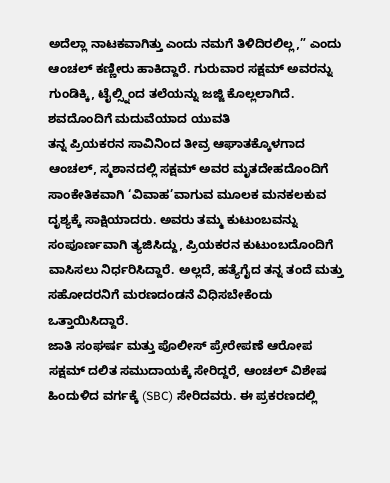ಅದೆಲ್ಲಾ ನಾಟಕವಾಗಿತ್ತು ಎಂದು ನಮಗೆ ತಿಳಿದಿರಲಿಲ್ಲ,” ಎಂದು ಆಂಚಲ್ ಕಣ್ಣೀರು ಹಾಕಿದ್ದಾರೆ. ಗುರುವಾರ ಸಕ್ಷಮ್ ಅವರನ್ನು ಗುಂಡಿಕ್ಕಿ, ಟೈಲ್ಸ್ನಿಂದ ತಲೆಯನ್ನು ಜಜ್ಜಿ ಕೊಲ್ಲಲಾಗಿದೆ.
ಶವದೊಂದಿಗೆ ಮದುವೆಯಾದ ಯುವತಿ
ತನ್ನ ಪ್ರಿಯಕರನ ಸಾವಿನಿಂದ ತೀವ್ರ ಆಘಾತಕ್ಕೊಳಗಾದ ಆಂಚಲ್, ಸ್ಮಶಾನದಲ್ಲಿ ಸಕ್ಷಮ್ ಅವರ ಮೃತದೇಹದೊಂದಿಗೆ ಸಾಂಕೇತಿಕವಾಗಿ ‘ವಿವಾಹ’ವಾಗುವ ಮೂಲಕ ಮನಕಲಕುವ ದೃಶ್ಯಕ್ಕೆ ಸಾಕ್ಷಿಯಾದರು. ಅವರು ತಮ್ಮ ಕುಟುಂಬವನ್ನು ಸಂಪೂರ್ಣವಾಗಿ ತ್ಯಜಿಸಿದ್ದು, ಪ್ರಿಯಕರನ ಕುಟುಂಬದೊಂದಿಗೆ ವಾಸಿಸಲು ನಿರ್ಧರಿಸಿದ್ದಾರೆ. ಅಲ್ಲದೆ, ಹತ್ಯೆಗೈದ ತನ್ನ ತಂದೆ ಮತ್ತು ಸಹೋದರನಿಗೆ ಮರಣದಂಡನೆ ವಿಧಿಸಬೇಕೆಂದು ಒತ್ತಾಯಿಸಿದ್ದಾರೆ.
ಜಾತಿ ಸಂಘರ್ಷ ಮತ್ತು ಪೊಲೀಸ್ ಪ್ರೇರೇಪಣೆ ಆರೋಪ
ಸಕ್ಷಮ್ ದಲಿತ ಸಮುದಾಯಕ್ಕೆ ಸೇರಿದ್ದರೆ, ಆಂಚಲ್ ವಿಶೇಷ ಹಿಂದುಳಿದ ವರ್ಗಕ್ಕೆ (SBC) ಸೇರಿದವರು. ಈ ಪ್ರಕರಣದಲ್ಲಿ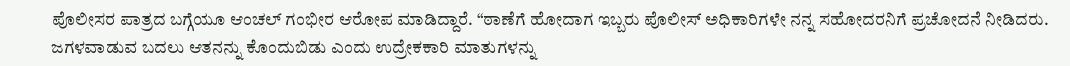ಪೊಲೀಸರ ಪಾತ್ರದ ಬಗ್ಗೆಯೂ ಆಂಚಲ್ ಗಂಭೀರ ಆರೋಪ ಮಾಡಿದ್ದಾರೆ. “ಠಾಣೆಗೆ ಹೋದಾಗ ಇಬ್ಬರು ಪೊಲೀಸ್ ಅಧಿಕಾರಿಗಳೇ ನನ್ನ ಸಹೋದರನಿಗೆ ಪ್ರಚೋದನೆ ನೀಡಿದರು. ಜಗಳವಾಡುವ ಬದಲು ಆತನನ್ನು ಕೊಂದುಬಿಡು ಎಂದು ಉದ್ರೇಕಕಾರಿ ಮಾತುಗಳನ್ನು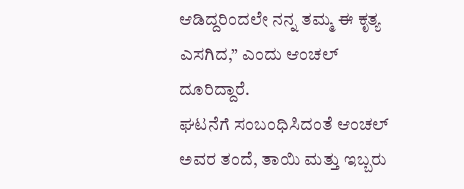ಆಡಿದ್ದರಿಂದಲೇ ನನ್ನ ತಮ್ಮ ಈ ಕೃತ್ಯ ಎಸಗಿದ,” ಎಂದು ಆಂಚಲ್ ದೂರಿದ್ದಾರೆ.
ಘಟನೆಗೆ ಸಂಬಂಧಿಸಿದಂತೆ ಆಂಚಲ್ ಅವರ ತಂದೆ, ತಾಯಿ ಮತ್ತು ಇಬ್ಬರು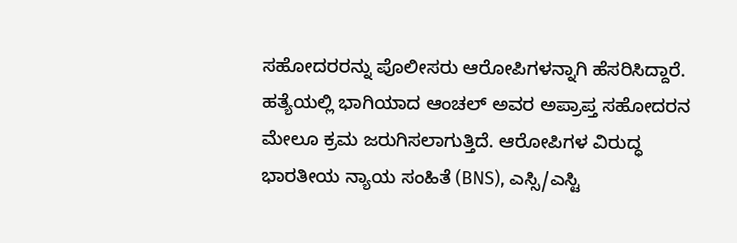ಸಹೋದರರನ್ನು ಪೊಲೀಸರು ಆರೋಪಿಗಳನ್ನಾಗಿ ಹೆಸರಿಸಿದ್ದಾರೆ. ಹತ್ಯೆಯಲ್ಲಿ ಭಾಗಿಯಾದ ಆಂಚಲ್ ಅವರ ಅಪ್ರಾಪ್ತ ಸಹೋದರನ ಮೇಲೂ ಕ್ರಮ ಜರುಗಿಸಲಾಗುತ್ತಿದೆ. ಆರೋಪಿಗಳ ವಿರುದ್ಧ ಭಾರತೀಯ ನ್ಯಾಯ ಸಂಹಿತೆ (BNS), ಎಸ್ಸಿ/ಎಸ್ಟಿ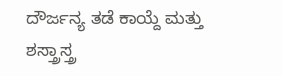ದೌರ್ಜನ್ಯ ತಡೆ ಕಾಯ್ದೆ ಮತ್ತು ಶಸ್ತ್ರಾಸ್ತ್ರ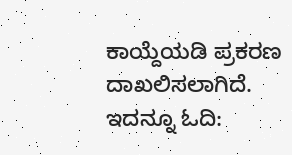ಕಾಯ್ದೆಯಡಿ ಪ್ರಕರಣ ದಾಖಲಿಸಲಾಗಿದೆ.
ಇದನ್ನೂ ಓದಿ: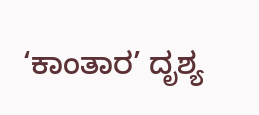‘ಕಾಂತಾರ’ ದೃಶ್ಯ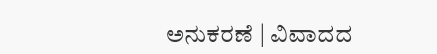ಅನುಕರಣೆ | ವಿವಾದದ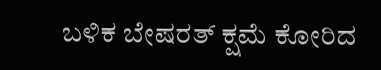ಬಳಿಕ ಬೇಷರತ್ ಕ್ಷಮೆ ಕೋರಿದ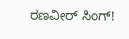ರಣವೀರ್ ಸಿಂಗ್!